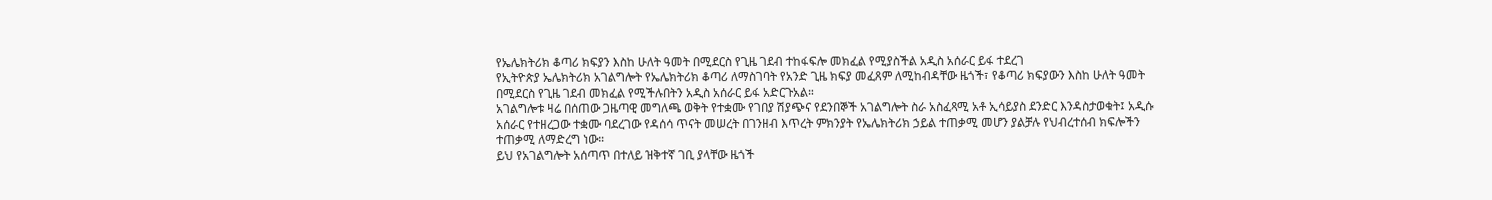የኤሌክትሪክ ቆጣሪ ክፍያን እስከ ሁለት ዓመት በሚደርስ የጊዜ ገደብ ተከፋፍሎ መክፈል የሚያስችል አዲስ አሰራር ይፋ ተደረገ
የኢትዮጵያ ኤሌክትሪክ አገልግሎት የኤሌክትሪክ ቆጣሪ ለማስገባት የአንድ ጊዜ ክፍያ መፈጸም ለሚከብዳቸው ዜጎች፣ የቆጣሪ ክፍያውን እስከ ሁለት ዓመት በሚደርስ የጊዜ ገደብ መክፈል የሚችሉበትን አዲስ አሰራር ይፋ አድርጉአል።
አገልግሎቱ ዛሬ በሰጠው ጋዜጣዊ መግለጫ ወቅት የተቋሙ የገበያ ሽያጭና የደንበኞች አገልግሎት ስራ አስፈጻሚ አቶ ኢሳይያስ ደንድር እንዳስታወቁት፤ አዲሱ አሰራር የተዘረጋው ተቋሙ ባደረገው የዳሰሳ ጥናት መሠረት በገንዘብ እጥረት ምክንያት የኤሌክትሪክ ኃይል ተጠቃሚ መሆን ያልቻሉ የህብረተሰብ ክፍሎችን ተጠቃሚ ለማድረግ ነው።
ይህ የአገልግሎት አሰጣጥ በተለይ ዝቅተኛ ገቢ ያላቸው ዜጎች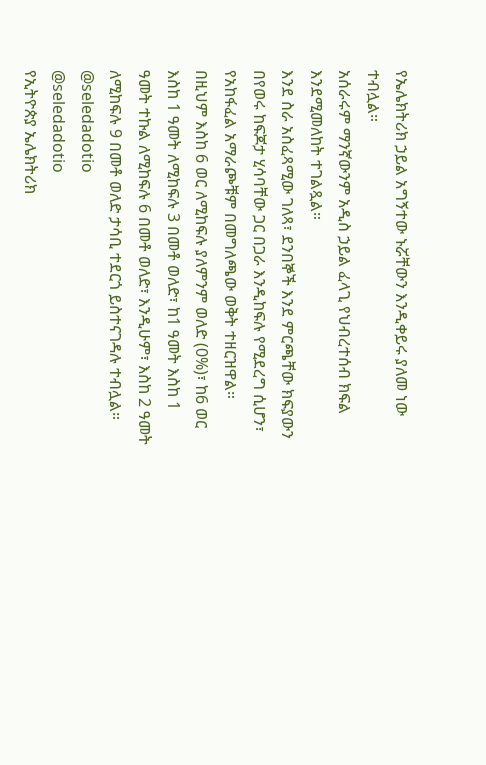የኤሌክትሪክ ኃይል አግኝተው ኑሯቸውን እንዲቀይሩ ያለመ ነው ተብሏል።
አሰራሩም ማንኛውንም አዲስ ኃይል ፈላጊ የህብረተሰብ ክፍል እንደሚመለከት ተገልጿል።
እንደ ስራ አስፈጻሚው ገለጻ፣ ደንበኞች እንደ ምርጫቸው ክፍያውን በየወሩ ከፍጆታ ሂሳባቸው ጋር በጋራ እንዲከፍሉ የሚደረግ ሲሆን፣ የአከፋፈል አማራጮቹም በመግለጫው ወቅት ተዘርዝዋል።
በዚህም እስከ 6 ወር ለሚከፍሉ ያለምንም ወለድ (0%)፣ ከ6 ወር እስከ 1 ዓመት ለሚከፍሉ 3 በመቶ ወለድ፣ ከ1 ዓመት እስከ 1 ዓመት ተኩል ለሚከፍሉ 6 በመቶ ወለድ፣ እንዲሁም፣ እስከ 2 ዓመት ለሚከፍሉ 9 በመቶ ወለድ ታሳቢ ተደርጎ ይስተናገዳሉ ተብሏል።
@seledadotio
@seledadotio
የኢትዮጵያ ኤሌክትሪክ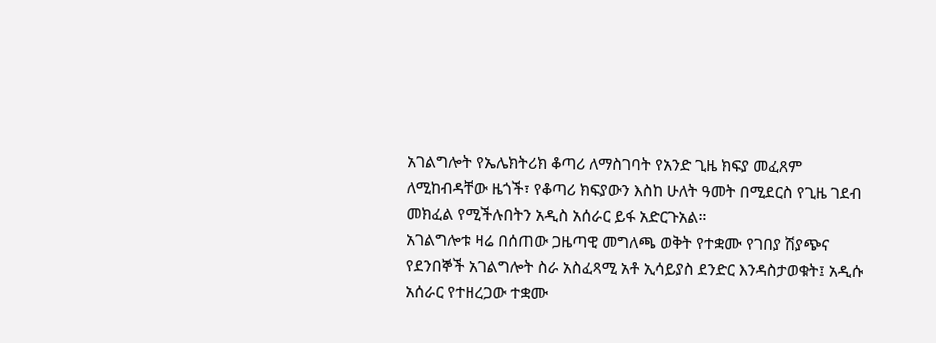አገልግሎት የኤሌክትሪክ ቆጣሪ ለማስገባት የአንድ ጊዜ ክፍያ መፈጸም ለሚከብዳቸው ዜጎች፣ የቆጣሪ ክፍያውን እስከ ሁለት ዓመት በሚደርስ የጊዜ ገደብ መክፈል የሚችሉበትን አዲስ አሰራር ይፋ አድርጉአል።
አገልግሎቱ ዛሬ በሰጠው ጋዜጣዊ መግለጫ ወቅት የተቋሙ የገበያ ሽያጭና የደንበኞች አገልግሎት ስራ አስፈጻሚ አቶ ኢሳይያስ ደንድር እንዳስታወቁት፤ አዲሱ አሰራር የተዘረጋው ተቋሙ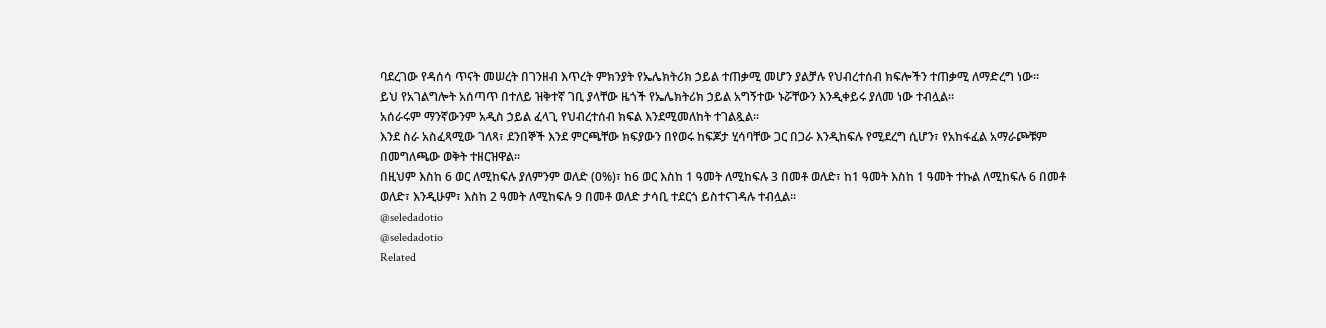ባደረገው የዳሰሳ ጥናት መሠረት በገንዘብ እጥረት ምክንያት የኤሌክትሪክ ኃይል ተጠቃሚ መሆን ያልቻሉ የህብረተሰብ ክፍሎችን ተጠቃሚ ለማድረግ ነው።
ይህ የአገልግሎት አሰጣጥ በተለይ ዝቅተኛ ገቢ ያላቸው ዜጎች የኤሌክትሪክ ኃይል አግኝተው ኑሯቸውን እንዲቀይሩ ያለመ ነው ተብሏል።
አሰራሩም ማንኛውንም አዲስ ኃይል ፈላጊ የህብረተሰብ ክፍል እንደሚመለከት ተገልጿል።
እንደ ስራ አስፈጻሚው ገለጻ፣ ደንበኞች እንደ ምርጫቸው ክፍያውን በየወሩ ከፍጆታ ሂሳባቸው ጋር በጋራ እንዲከፍሉ የሚደረግ ሲሆን፣ የአከፋፈል አማራጮቹም በመግለጫው ወቅት ተዘርዝዋል።
በዚህም እስከ 6 ወር ለሚከፍሉ ያለምንም ወለድ (0%)፣ ከ6 ወር እስከ 1 ዓመት ለሚከፍሉ 3 በመቶ ወለድ፣ ከ1 ዓመት እስከ 1 ዓመት ተኩል ለሚከፍሉ 6 በመቶ ወለድ፣ እንዲሁም፣ እስከ 2 ዓመት ለሚከፍሉ 9 በመቶ ወለድ ታሳቢ ተደርጎ ይስተናገዳሉ ተብሏል።
@seledadotio
@seledadotio
Related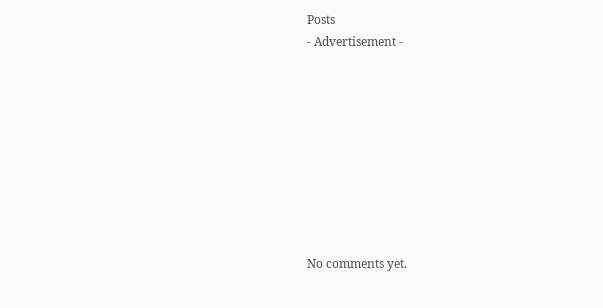Posts
- Advertisement -









No comments yet.